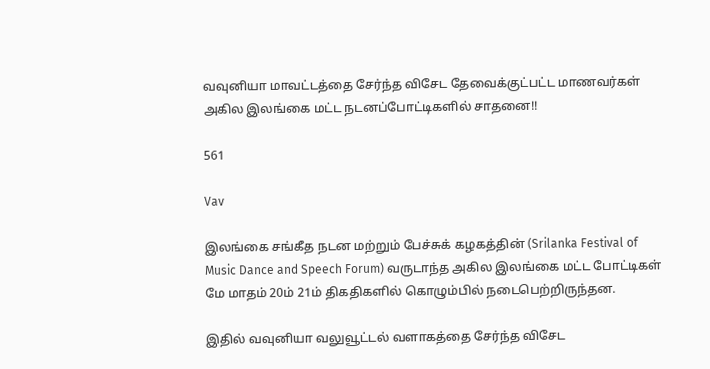வவுனியா மாவட்டத்தை சேர்ந்த விசேட தேவைக்குட்பட்ட மாணவர்கள் அகில இலங்கை மட்ட நடனப்போட்டிகளில் சாதனை!!

561

Vav

இலங்கை சங்கீத நடன மற்றும் பேச்சுக் கழகத்தின் (Srilanka Festival of Music Dance and Speech Forum) வருடாந்த அகில இலங்கை மட்ட போட்டிகள் மே மாதம் 20ம் 21ம் திகதிகளில் கொழும்பில் நடைபெற்றிருந்தன.

இதில் வவுனியா வலுவூட்டல் வளாகத்தை சேர்ந்த விசேட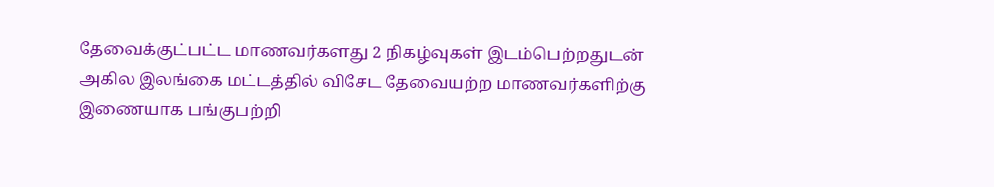தேவைக்குட்பட்ட மாணவர்களது 2 நிகழ்வுகள் இடம்பெற்றதுடன் அகில இலங்கை மட்டத்தில் விசேட தேவையற்ற மாணவர்களிற்கு இணையாக பங்குபற்றி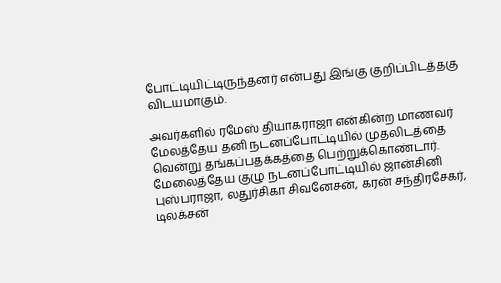போட்டியிட்டிருந்தனர் என்பது இங்கு குறிப்பிடத்தகு விடயமாகும்.

அவர்களில் ரமேஸ் தியாகராஜா என்கின்ற மாணவர் மேலத்தேய தனி நடனப்போட்டியில் முதலிடத்தை வென்று தங்கப்பதக்கத்தை பெற்றுக்கொண்டார். மேலைத்தேய குழு நடனப்போட்டியில் ஜான்சினி புஸ்பராஜா, லதுர்சிகா சிவனேசன், கரன் சந்திரசேகர், டிலக்சன்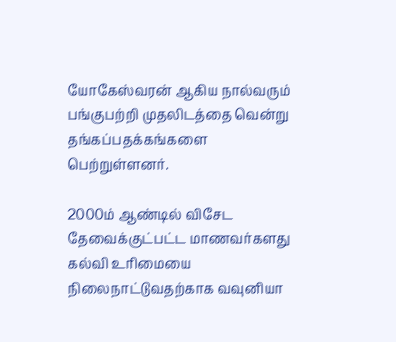யோகேஸ்வரன் ஆகிய நால்வரும் பங்குபற்றி முதலிடத்தை வென்று தங்கப்பதக்கங்களை பெற்றுள்ளனர்.

2000ம் ஆண்டில் விசேட தேவைக்குட்பட்ட மாணவர்களது கல்வி உரிமையை நிலைநாட்டுவதற்காக வவுனியா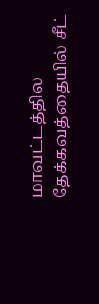மாவட்டத்தில தேக்கவத்தையில் சீட்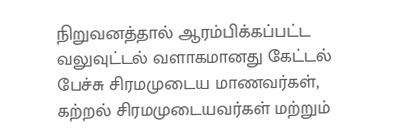நிறுவனத்தால் ஆரம்பிக்கப்பட்ட வலுவுட்டல் வளாகமானது கேட்டல் பேச்சு சிரமமுடைய மாணவர்கள், கற்றல் சிரமமுடையவர்கள் மற்றும்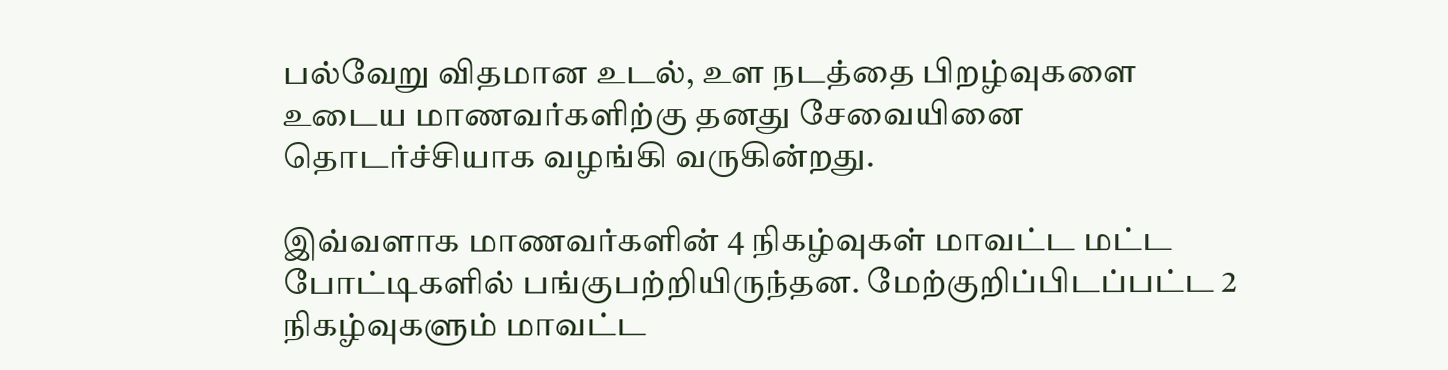பல்வேறு விதமான உடல், உள நடத்தை பிறழ்வுகளை உடைய மாணவர்களிற்கு தனது சேவையினை தொடர்ச்சியாக வழங்கி வருகின்றது.

இவ்வளாக மாணவர்களின் 4 நிகழ்வுகள் மாவட்ட மட்ட போட்டிகளில் பங்குபற்றியிருந்தன. மேற்குறிப்பிடப்பட்ட 2 நிகழ்வுகளும் மாவட்ட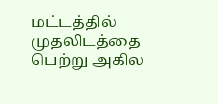மட்டத்தில் முதலிடத்தை பெற்று அகில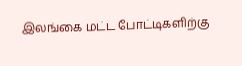இலங்கை மட்ட போட்டிகளிற்கு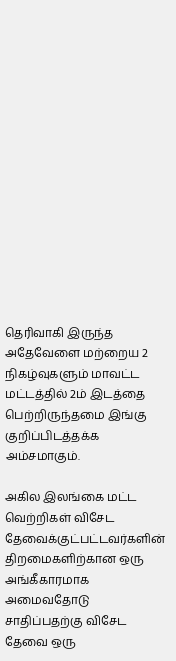தெரிவாகி இருந்த அதேவேளை மற்றைய 2 நிகழ்வுகளும் மாவட்ட மட்டத்தில் 2ம் இடத்தை பெற்றிருந்தமை இங்கு குறிப்பிடத்தக்க அம்சமாகும்.

அகில இலங்கை மட்ட வெற்றிகள் விசேட தேவைக்குட்பட்டவர்களின் திறமைகளிற்கான ஒரு அங்கீகாரமாக அமைவதோடு சாதிப்பதற்கு விசேட தேவை ஒரு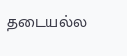தடையல்ல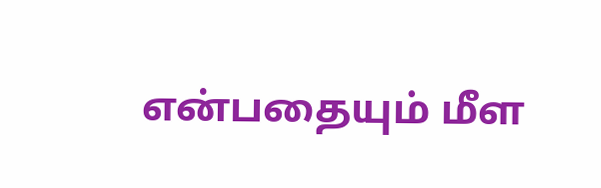என்பதையும் மீள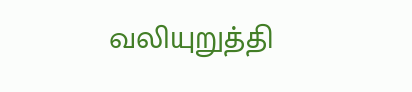வலியுறுத்தி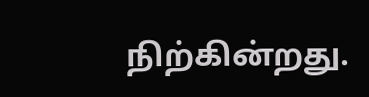நிற்கின்றது.